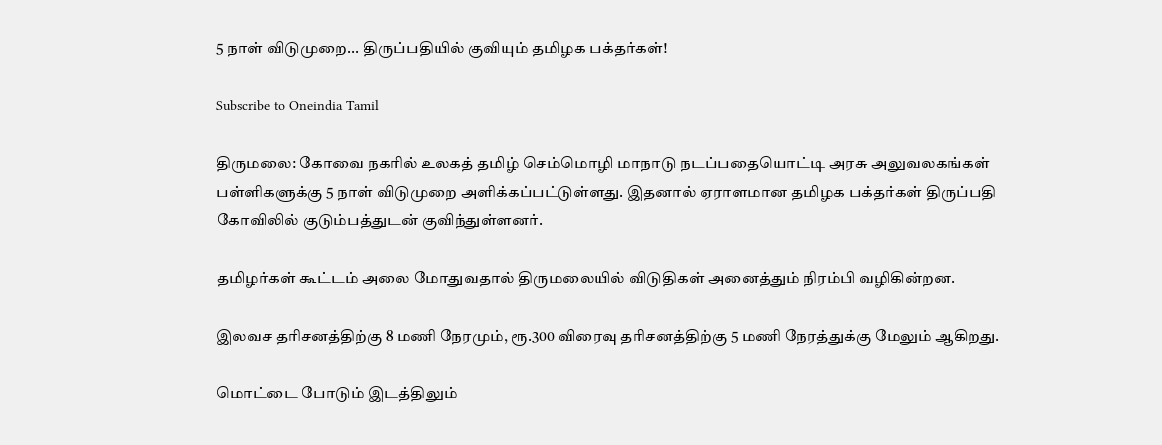5 நாள் விடுமுறை... திருப்பதியில் குவியும் தமிழக பக்தர்கள்!

Subscribe to Oneindia Tamil

திருமலை: கோவை நகரில் உலகத் தமிழ் செம்மொழி மாநாடு நடப்பதையொட்டி அரசு அலுவலகங்கள் பள்ளிகளுக்கு 5 நாள் விடுமுறை அளிக்கப்பட்டுள்ளது. இதனால் ஏராளமான தமிழக பக்தர்கள் திருப்பதி கோவிலில் குடும்பத்துடன் குவிந்துள்ளனர்.

தமிழர்கள் கூட்டம் அலை மோதுவதால் திருமலையில் விடுதிகள் அனைத்தும் நிரம்பி வழிகின்றன.

இலவச தரிசனத்திற்கு 8 மணி நேரமும், ரூ.300 விரைவு தரிசனத்திற்கு 5 மணி நேரத்துக்கு மேலும் ஆகிறது.

மொட்டை போடும் இடத்திலும்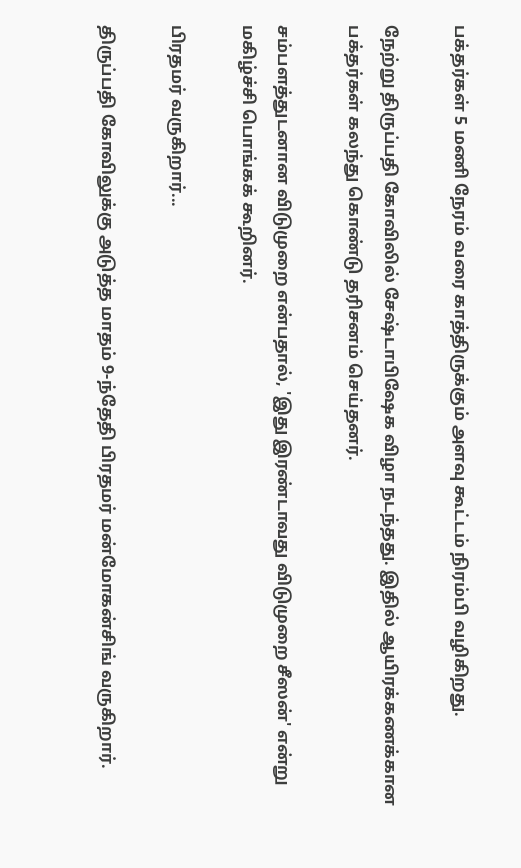பக்தர்கள் 5 மணி நேரம் வரை காத்திருக்கும் அளவு கூட்டம் நிரம்பி வழிகிறது.

நேற்று திருப்பதி கோவிலில் சேஷ்டாபிஷேக விழா நடந்தது. இதில் ஆயிரக்கணக்கான பக்தர்கள் கலந்து கொண்டு தரிசனம் செய்தனர்.

சம்பளத்துடனான விடுமுறை என்பதால், 'இது இரண்டாவது விடுமுறை சீஸன்' என்று மகிழ்ச்சி பொங்கக் கூறினர்.

பிரதமர் வருகிறார்...

திருப்பதி கோவிலுக்கு அடுத்த மாதம் 9-ந்தேதி பிரதமர் மன்மோகன்சிங் வருகிறார்.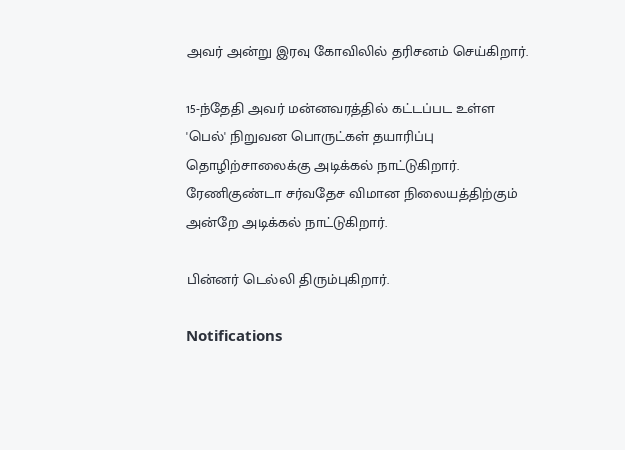அவர் அன்று இரவு கோவிலில் தரிசனம் செய்கிறார்.

15-ந்தேதி அவர் மன்னவரத்தில் கட்டப்பட உள்ள 'பெல்' நிறுவன பொருட்கள் தயாரிப்பு தொழிற்சாலைக்கு அடிக்கல் நாட்டுகிறார். ரேணிகுண்டா சர்வதேச விமான நிலையத்திற்கும் அன்றே அடிக்கல் நாட்டுகிறார்.

பின்னர் டெல்லி திரும்புகிறார்.

Notifications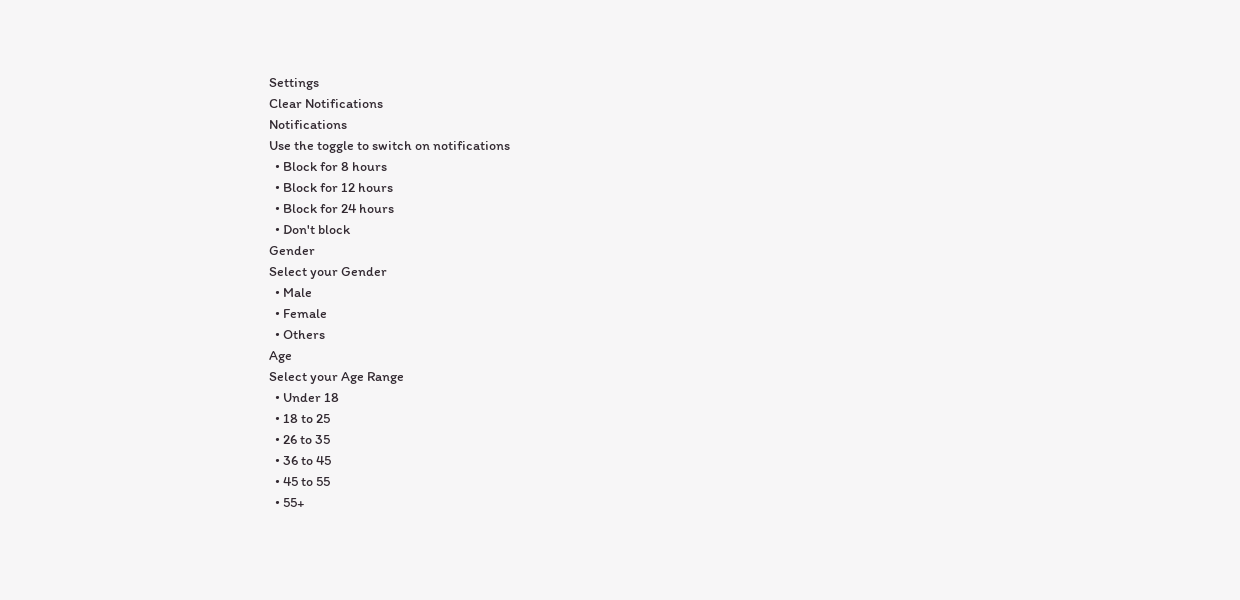Settings
Clear Notifications
Notifications
Use the toggle to switch on notifications
  • Block for 8 hours
  • Block for 12 hours
  • Block for 24 hours
  • Don't block
Gender
Select your Gender
  • Male
  • Female
  • Others
Age
Select your Age Range
  • Under 18
  • 18 to 25
  • 26 to 35
  • 36 to 45
  • 45 to 55
  • 55+